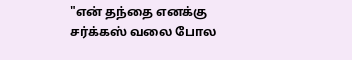"என் தந்தை எனக்கு சர்க்கஸ் வலை போல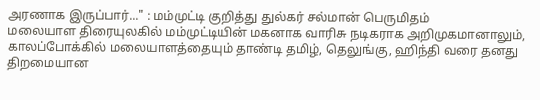அரணாக இருப்பார்..." : மம்முட்டி குறித்து துல்கர் சல்மான் பெருமிதம்
மலையாள திரையுலகில் மம்முட்டியின் மகனாக வாரிசு நடிகராக அறிமுகமானாலும், காலப்போக்கில் மலையாளத்தையும் தாண்டி தமிழ், தெலுங்கு, ஹிந்தி வரை தனது திறமையான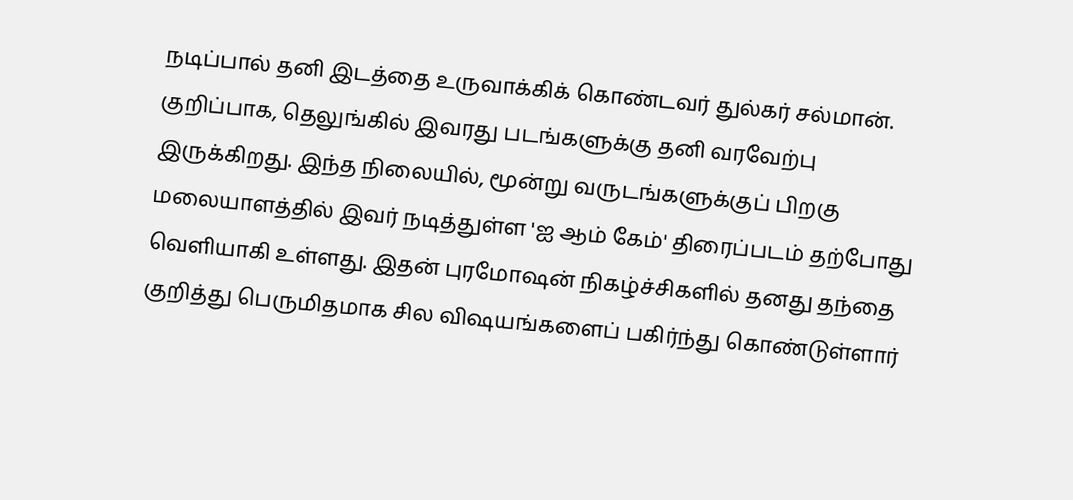நடிப்பால் தனி இடத்தை உருவாக்கிக் கொண்டவர் துல்கர் சல்மான். குறிப்பாக, தெலுங்கில் இவரது படங்களுக்கு தனி வரவேற்பு இருக்கிறது. இந்த நிலையில், மூன்று வருடங்களுக்குப் பிறகு மலையாளத்தில் இவர் நடித்துள்ள 'ஐ ஆம் கேம்' திரைப்படம் தற்போது வெளியாகி உள்ளது. இதன் புரமோஷன் நிகழ்ச்சிகளில் தனது தந்தை குறித்து பெருமிதமாக சில விஷயங்களைப் பகிர்ந்து கொண்டுள்ளார்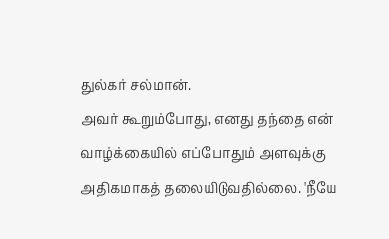துல்கர் சல்மான்.
அவர் கூறும்போது, எனது தந்தை என் வாழ்க்கையில் எப்போதும் அளவுக்கு அதிகமாகத் தலையிடுவதில்லை. 'நீயே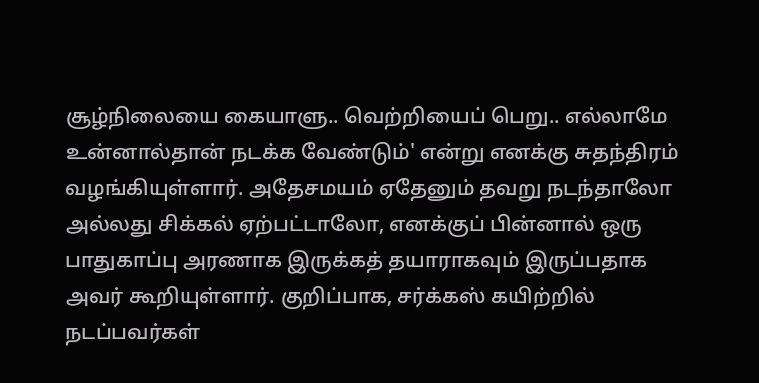சூழ்நிலையை கையாளு.. வெற்றியைப் பெறு.. எல்லாமே உன்னால்தான் நடக்க வேண்டும்' என்று எனக்கு சுதந்திரம் வழங்கியுள்ளார். அதேசமயம் ஏதேனும் தவறு நடந்தாலோ அல்லது சிக்கல் ஏற்பட்டாலோ, எனக்குப் பின்னால் ஒரு பாதுகாப்பு அரணாக இருக்கத் தயாராகவும் இருப்பதாக அவர் கூறியுள்ளார். குறிப்பாக, சர்க்கஸ் கயிற்றில் நடப்பவர்கள்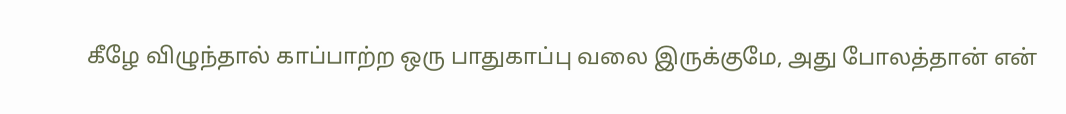கீழே விழுந்தால் காப்பாற்ற ஒரு பாதுகாப்பு வலை இருக்குமே, அது போலத்தான் என்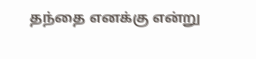தந்தை எனக்கு என்று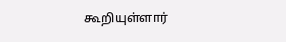கூறியுள்ளார்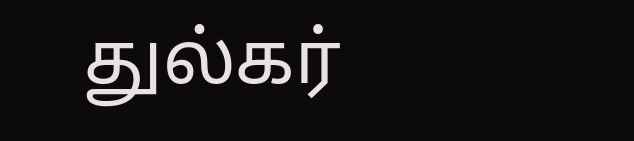துல்கர்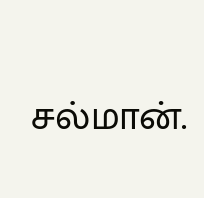சல்மான்.